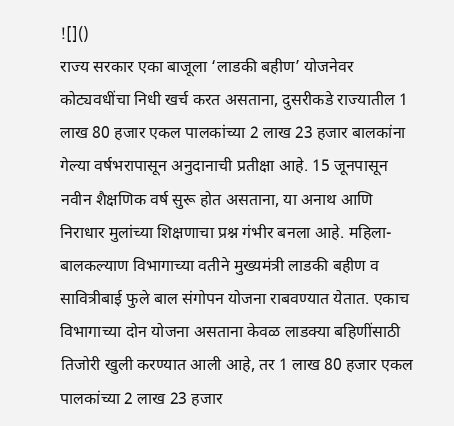![]()
राज्य सरकार एका बाजूला ‘लाडकी बहीण’ योजनेवर कोट्यवधींचा निधी खर्च करत असताना, दुसरीकडे राज्यातील 1 लाख 80 हजार एकल पालकांच्या 2 लाख 23 हजार बालकांना गेल्या वर्षभरापासून अनुदानाची प्रतीक्षा आहे. 15 जूनपासून नवीन शैक्षणिक वर्ष सुरू होत असताना, या अनाथ आणि निराधार मुलांच्या शिक्षणाचा प्रश्न गंभीर बनला आहे. महिला-बालकल्याण विभागाच्या वतीने मुख्यमंत्री लाडकी बहीण व सावित्रीबाई फुले बाल संगोपन योजना राबवण्यात येतात. एकाच विभागाच्या दोन योजना असताना केवळ लाडक्या बहिणींसाठी तिजोरी खुली करण्यात आली आहे, तर 1 लाख 80 हजार एकल पालकांच्या 2 लाख 23 हजार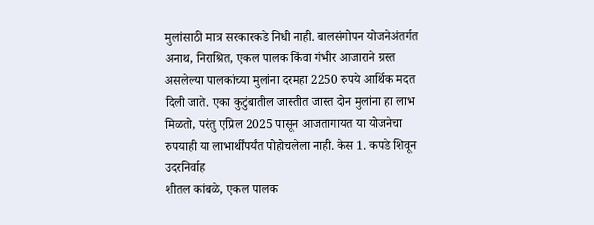मुलांसाठी मात्र सरकारकडे निधी नाही. बालसंगोपन योजनेअंतर्गत अनाथ, निराश्रित, एकल पालक किंवा गंभीर आजाराने ग्रस्त असलेल्या पालकांच्या मुलांना दरमहा 2250 रुपये आर्थिक मदत दिली जाते. एका कुटुंबातील जास्तीत जास्त दोन मुलांना हा लाभ मिळतो, परंतु एप्रिल 2025 पासून आजतागायत या योजनेचा रुपयाही या लाभार्थींपर्यंत पोहोचलेला नाही. केस 1. कपडे शिवून उदरनिर्वाह
शीतल कांबळे, एकल पालक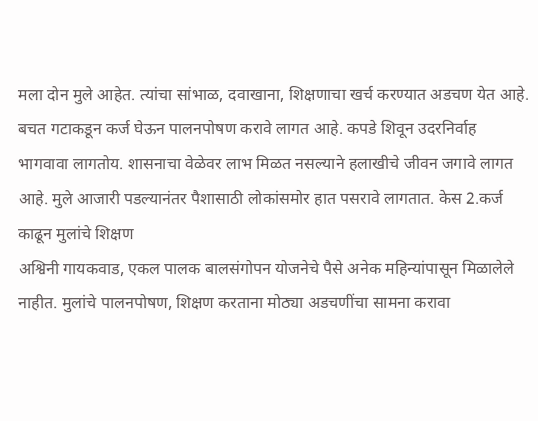मला दोन मुले आहेत. त्यांचा सांभाळ, दवाखाना, शिक्षणाचा खर्च करण्यात अडचण येत आहे. बचत गटाकडून कर्ज घेऊन पालनपोषण करावे लागत आहे. कपडे शिवून उदरनिर्वाह भागवावा लागतोय. शासनाचा वेळेवर लाभ मिळत नसल्याने हलाखीचे जीवन जगावे लागत आहे. मुले आजारी पडल्यानंतर पैशासाठी लोकांसमोर हात पसरावे लागतात. केस 2.कर्ज काढून मुलांचे शिक्षण
अश्विनी गायकवाड, एकल पालक बालसंगोपन योजनेचे पैसे अनेक महिन्यांपासून मिळालेले नाहीत. मुलांचे पालनपोषण, शिक्षण करताना मोठ्या अडचणींचा सामना करावा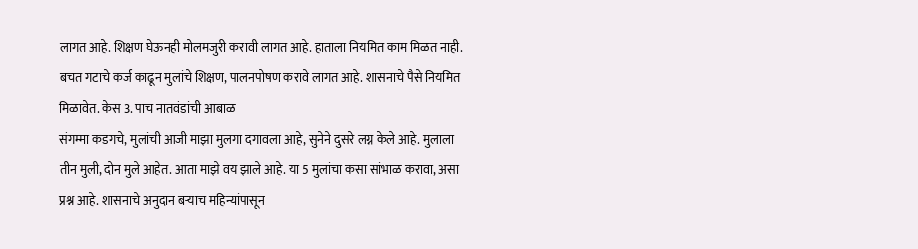लागत आहे. शिक्षण घेऊनही मोलमजुरी करावी लागत आहे. हाताला नियमित काम मिळत नाही. बचत गटाचे कर्ज काढून मुलांचे शिक्षण, पालनपोषण करावे लागत आहे. शासनाचे पैसे नियमित मिळावेत. केस 3. पाच नातवंडांची आबाळ
संगम्मा कडगचे, मुलांची आजी माझा मुलगा दगावला आहे, सुनेने दुसरे लग्न केले आहे. मुलाला तीन मुली, दोन मुले आहेत. आता माझे वय झाले आहे. या 5 मुलांचा कसा सांभाळ करावा, असा प्रश्न आहे. शासनाचे अनुदान बऱ्याच महिन्यांपासून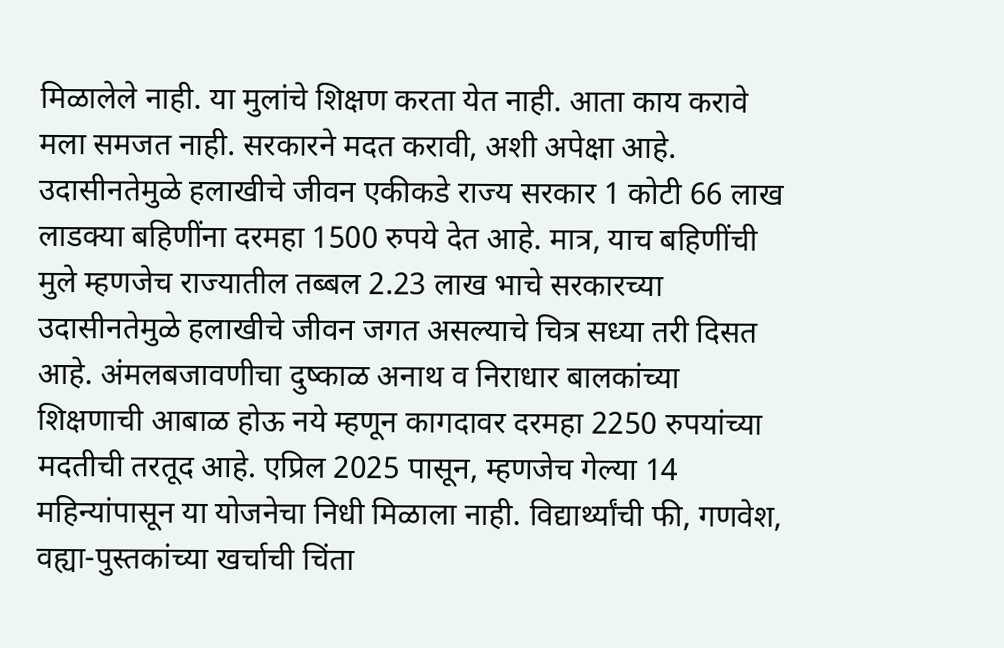मिळालेले नाही. या मुलांचे शिक्षण करता येत नाही. आता काय करावे मला समजत नाही. सरकारने मदत करावी, अशी अपेक्षा आहे. उदासीनतेमुळे हलाखीचे जीवन एकीकडे राज्य सरकार 1 कोटी 66 लाख लाडक्या बहिणींना दरमहा 1500 रुपये देत आहे. मात्र, याच बहिणींची मुले म्हणजेच राज्यातील तब्बल 2.23 लाख भाचे सरकारच्या उदासीनतेमुळे हलाखीचे जीवन जगत असल्याचे चित्र सध्या तरी दिसत आहे. अंमलबजावणीचा दुष्काळ अनाथ व निराधार बालकांच्या शिक्षणाची आबाळ होऊ नये म्हणून कागदावर दरमहा 2250 रुपयांच्या मदतीची तरतूद आहे. एप्रिल 2025 पासून, म्हणजेच गेल्या 14 महिन्यांपासून या योजनेचा निधी मिळाला नाही. विद्यार्थ्यांची फी, गणवेश, वह्या-पुस्तकांच्या खर्चाची चिंता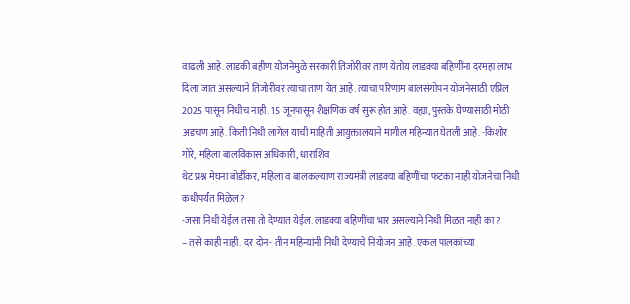वाढली आहे. लाडकी बहीण योजनेमुळे सरकारी तिजोरीवर ताण येतोय लाडक्या बहिणींना दरमहा लाभ दिला जात असल्याने तिजोरीवर त्याचा ताण येत आहे. त्याचा परिणाम बालसंगोपन योजनेसाठी एप्रिल 2025 पासून निधीच नाही. 15 जूनपासून शैक्षणिक वर्ष सुरू होत आहे. वह्या, पुस्तके घेण्यासाठी मोठी अडचण आहे. किती निधी लागेल याची माहिती आयुक्तालयाने मागील महिन्यात घेतली आहे. -किशोर गोरे, महिला बालविकास अधिकारी, धाराशिव
थेट प्रश्न मेघना बोर्डीकर, महिला व बालकल्याण राज्यमंत्री लाडक्या बहिणींचा फटका नाही योजनेचा निधी कधीपर्यंत मिळेल?
-जसा निधी येईल तसा तो देण्यात येईल. लाडक्या बहिणींचा भार असल्याने निधी मिळत नाही का?
– तसे काही नाही. दर दोन- तीन महिन्यांनी निधी देण्याचे नियोजन आहे. एकल पालकांच्या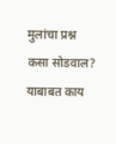मुलांचा प्रश्न कसा सोडवाल? याबाबत काय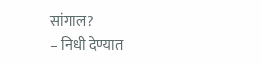सांगाल?
– निधी देण्यात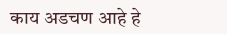काय अडचण आहे हे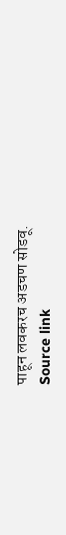पाहून लवकरच अडचण सोडवू.
Source link